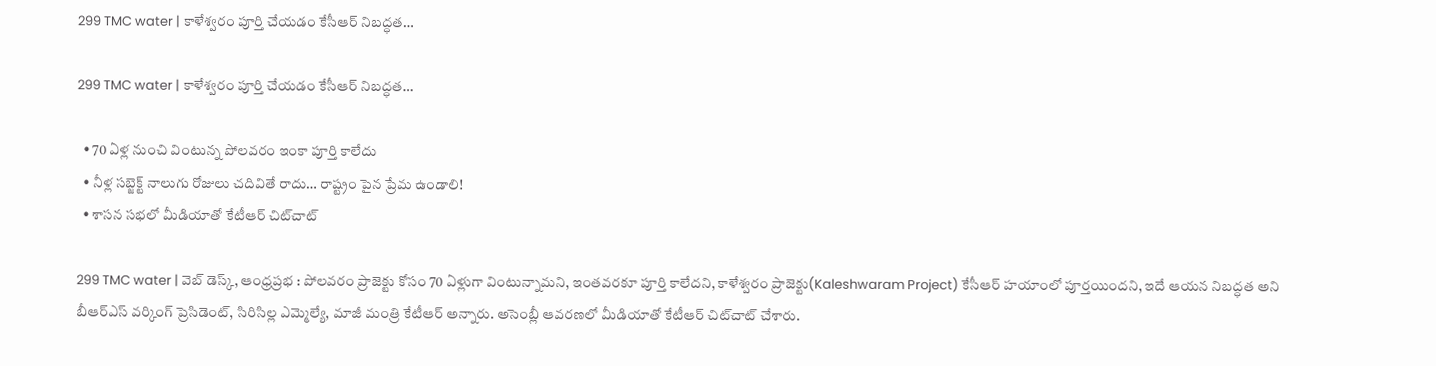299 TMC water | కాళేశ్వ‌రం పూర్తి చేయ‌డం కేసీఆర్ నిబ‌ద్ధ‌త‌…

299 TMC water | కాళేశ్వ‌రం పూర్తి చేయ‌డం కేసీఆర్ నిబ‌ద్ధ‌త‌…

  • 70 ఏళ్ల నుంచి వింటున్న పోల‌వ‌రం ఇంకా పూర్తి కాలేదు
  • నీళ్ల సబ్జెక్ట్ నాలుగు రోజులు చ‌దివితే రాదు… రాష్ట్రం పైన ప్రేమ ఉండాలి!
  • శాస‌న స‌భ‌లో మీడియాతో కేటీఆర్ చిట్‌చాట్‌

299 TMC water | వెబ్ డెస్క్‌, ఆంధ్ర‌ప్ర‌భ : పోల‌వరం ప్రాజెక్టు కోసం 70 ఏళ్లుగా వింటున్నామ‌ని, ఇంత‌వ‌ర‌కూ పూర్తి కాలేద‌ని, కాళేశ్వ‌రం ప్రాజెక్టు(Kaleshwaram Project) కేసీఆర్ హ‌యాంలో పూర్తయింద‌ని, ఇదే ఆయ‌న నిబ‌ద్ధ‌త అని బీఆర్ఎస్ వ‌ర్కింగ్ ప్రెసిడెంట్, సిరిసిల్ల ఎమ్మెల్యే, మాజీ మంత్రి కేటీఆర్ అన్నారు. అసెంబ్లీ ఆవ‌ర‌ణ‌లో మీడియాతో కేటీఆర్ చిట్‌చాట్ చేశారు.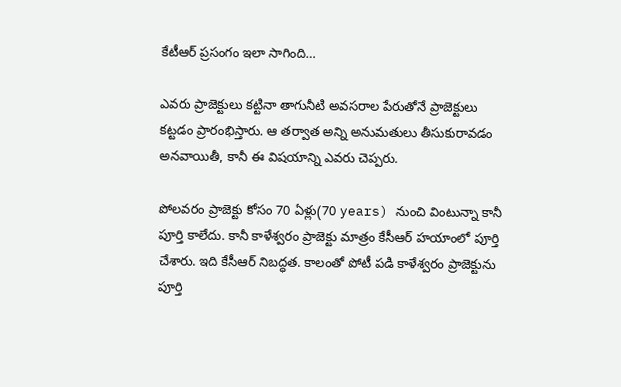కేటీఆర్ ప్ర‌సంగం ఇలా సాగింది…

ఎవరు ప్రాజెక్టులు కట్టినా తాగునీటి అవసరాల పేరుతోనే ప్రాజెక్టులు కట్టడం ప్రారంభిస్తారు. ఆ త‌ర్వాత అన్ని అనుమతులు తీసుకురావడం అనవాయితీ, కానీ ఈ విష‌యాన్ని ఎవ‌రు చెప్ప‌రు.

పోలవరం ప్రాజెక్టు కోసం 70 ఏళ్లు(70 years) నుంచి వింటున్నా కానీ పూర్తి కాలేదు. కానీ కాళేశ్వ‌రం ప్రాజెక్టు మాత్రం కేసీఆర్ హ‌యాంలో పూర్తి చేశారు. ఇది కేసీఆర్ నిబ‌ద్ధ‌త‌. కాలంతో పోటీ ప‌డి కాళేశ్వ‌రం ప్రాజెక్టును పూర్తి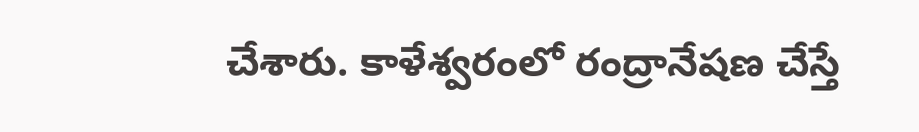చేశారు. కాళేశ్వ‌రంలో రంద్రానేష‌ణ చేస్తే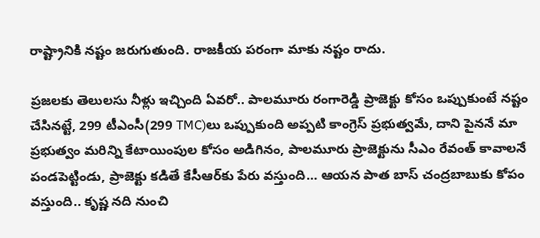రాష్ట్రానికి న‌ష్టం జ‌రుగుతుంది. రాజ‌కీయ ప‌రంగా మాకు న‌ష్టం రాదు.

ప్రజలకు తెలులసు నీళ్లు ఇచ్చింది ఏవరో.. పాలమూరు రంగారెడ్డి ప్రాజెక్టు కోసం ఒప్పుకుంటే నష్టం చేసినట్టే, 299 టీఎంసీ(299 TMC)లు ఒప్పుకుంది అప్పటి కాంగ్రెస్ ప్రభుత్వమే, దాని పైననే మా ప్రభుత్వం మరిన్ని కేటాయింపుల కోసం అడిగినం, పాలమూరు ప్రాజెక్టును సీఎం రేవంత్ కావాలనే పండపెట్టిండు, ప్రాజెక్టు కడితే కేసీఆర్‌కు పేరు వస్తుంది… ఆయన పాత బాస్ చంద్రబాబుకు కోపం వస్తుంది.. కృష్ణ నది నుంచి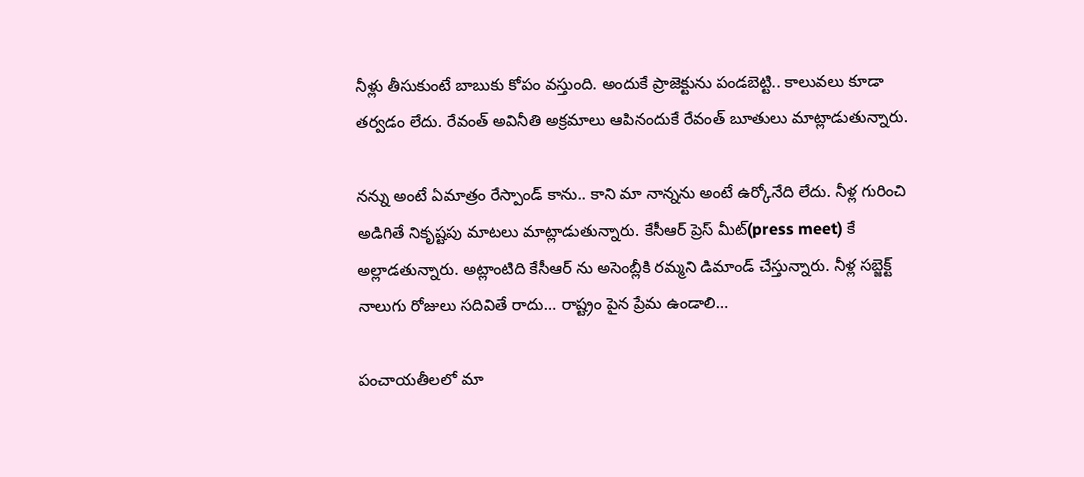నీళ్లు తీసుకుంటే బాబుకు కోపం వస్తుంది. అందుకే ప్రాజెక్టును పండబెట్టి.. కాలువలు కూడా తర్వడం లేదు. రేవంత్ అవినీతి అక్రమాలు ఆపినందుకే రేవంత్ బూతులు మాట్లాడుతున్నారు.

నన్ను అంటే ఏమాత్రం రేస్పాండ్ కాను.. కాని మా నాన్నను అంటే ఉర్కోనేది లేదు. నీళ్ల గురించి అడిగితే నికృష్టపు మాటలు మాట్లాడుతున్నారు. కేసీఆర్‌ ప్రెస్ మీట్(press meet) కే అల్లాడతున్నారు. అట్లాంటిది కేసీఆర్‌ ను అసెంబ్లీకి రమ్మని డిమాండ్ చేస్తున్నారు. నీళ్ల సబ్జెక్ట్ నాలుగు రోజులు సదివితే రాదు… రాష్ట్రం పైన ప్రేమ ఉండాలి…

పంచాయ‌తీలలో మా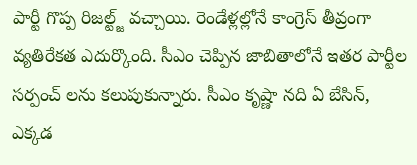పార్టీ గొప్ప రిజల్ట్జ్ వచ్చాయి. రెండేళ్ల‌ల్లోనే కాంగ్రెస్ తీవ్రంగా వ్యతిరేక‌త ఎదుర్కొంది. సీఎం చెప్పిన జాబితాలోనే ఇతర పార్టీల సర్పంచ్ లను కలుపుకున్నారు. సీఎం కృష్ణా నది ఏ బేసిన్, ఎక్కడ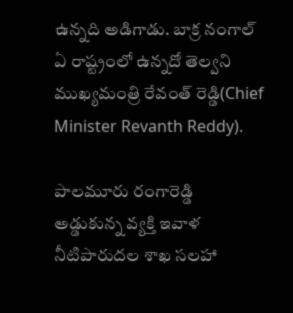ఉన్నది అడిగాడు. బాక్ర నంగాల్ ఏ రాష్ట్రంలో ఉన్నదో తెల్వని ముఖ్యమంత్రి రేవంత్ రెడ్డి(Chief Minister Revanth Reddy).

పాలమూరు రంగారెడ్డి అడ్డుకున్న వ్యక్తి ఇవాళ నీటిపారుదల శాఖ సలహా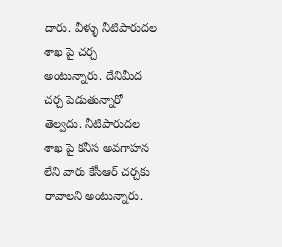దారు. వీళ్ళు నీటిపారుదల శాఖ పై చర్చ అంటున్నారు. దేనిమీద చర్చ పెడుతున్నారో తెల్వదు. నీటిపారుదల శాఖ పై కనీస అవగాహన లేని వారు కేసీఆర్ చర్చకు రావాలని అంటున్నారు.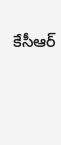కేసీఆర్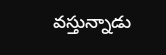వస్తున్నాడు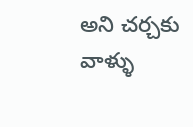అని చర్చకు వాళ్ళు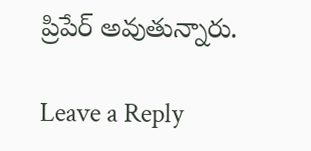ప్రిపేర్ అవుతున్నారు.

Leave a Reply